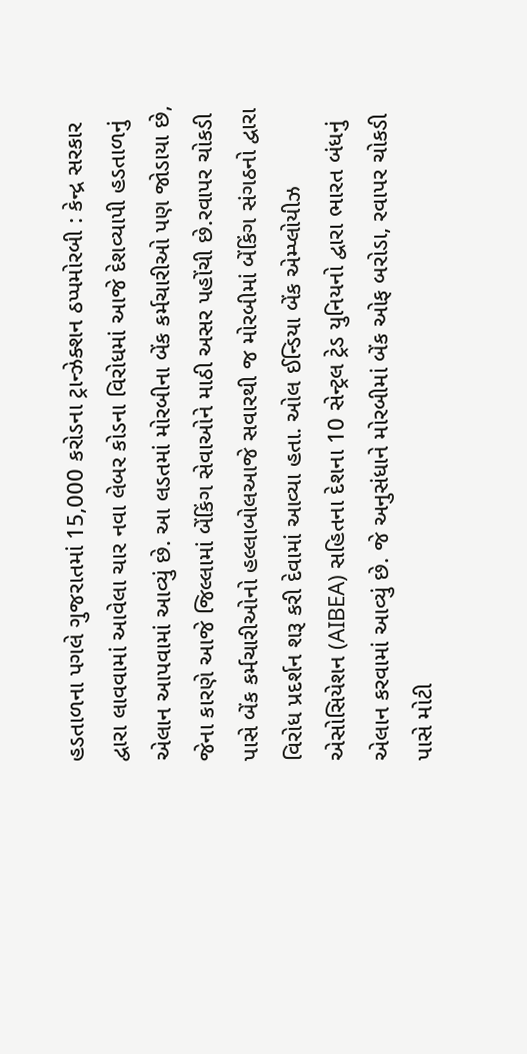હડતાળના પગલે ગુજરાતમાં 15,000 કરોડના ટ્રાન્ઝેક્શન ઠપ્પમોરબી : કેન્દ્ર સરકાર દ્વારા લાવવામાં આવેલા ચાર નવા લેબર કોડના વિરોધમાં આજે દેશવ્યાપી હડતાળનું એલાન આપવામાં આવ્યું છે. આ લડતમાં મોરબીના બેંક કર્મચારીઓ પણ જોડાયા છે, જેના કારણે આજે જિલ્લામાં બેંકિંગ સેવાઓને માઠી અસર પહોંચી છે.રવાપર ચોકડી પાસે બેંક કર્મચારીઓનો હલ્લાબોલઆજે સવારથી જ મોરબીમાં બેંકિંગ સંગઠનો દ્વારા વિરોધ પ્રદર્શન શરૂ કરી દેવામાં આવ્યા હતા. ઓલ ઈન્ડિયા બેંક એમ્પ્લોયીઝ એસોસિયેશન (AIBEA) સહિતના દેશના 10 સેન્ટ્રલ ટ્રેડ યુનિયનો દ્વારા ભારત બંધનું એલાન કરવામાં આવ્યું છે. જે અનુસંધાને મોરબીમાં બેંક ઓફ બરોડા, રવાપર ચોકડી પાસે મોટી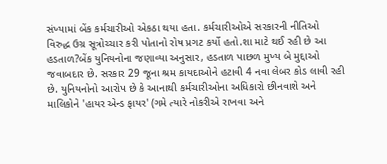સંખ્યામાં બેંક કર્મચારીઓ એકઠા થયા હતા. કર્મચારીઓએ સરકારની નીતિઓ વિરુદ્ધ ઉગ્ર સૂત્રોચ્ચાર કરી પોતાનો રોષ પ્રગટ કર્યો હતો.શા માટે થઈ રહી છે આ હડતાળ?બેંક યુનિયનોના જણાવ્યા અનુસાર, હડતાળ પાછળ મુખ્ય બે મુદ્દાઓ જવાબદાર છે. સરકાર 29 જૂના શ્રમ કાયદાઓને હટાવી 4 નવા લેબર કોડ લાવી રહી છે. યુનિયનોનો આરોપ છે કે આનાથી કર્મચારીઓના અધિકારો છીનવાશે અને માલિકોને 'હાયર એન્ડ ફાયર' (ગમે ત્યારે નોકરીએ રાખવા અને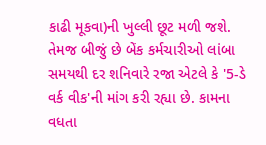કાઢી મૂકવા)ની ખુલ્લી છૂટ મળી જશે. તેમજ બીજું છે બેંક કર્મચારીઓ લાંબા સમયથી દર શનિવારે રજા એટલે કે '5-ડે વર્ક વીક'ની માંગ કરી રહ્યા છે. કામના વધતા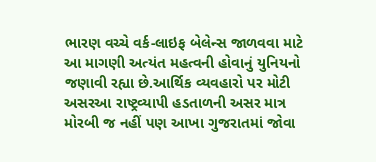ભારણ વચ્ચે વર્ક-લાઇફ બેલેન્સ જાળવવા માટે આ માગણી અત્યંત મહત્વની હોવાનું યુનિયનો જણાવી રહ્યા છે.આર્થિક વ્યવહારો પર મોટી અસરઆ રાષ્ટ્રવ્યાપી હડતાળની અસર માત્ર મોરબી જ નહીં પણ આખા ગુજરાતમાં જોવા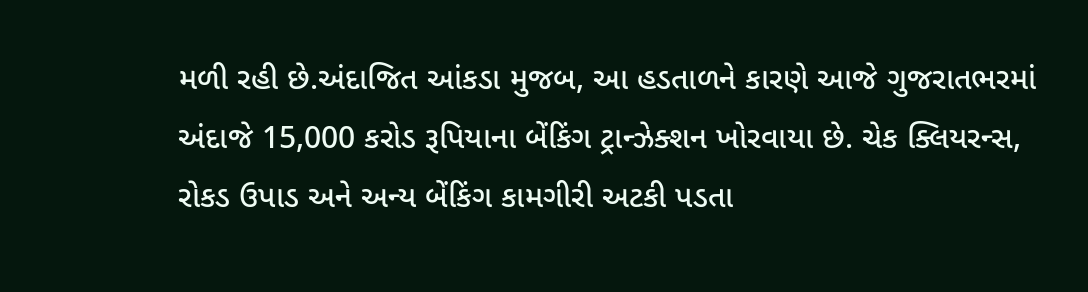મળી રહી છે.અંદાજિત આંકડા મુજબ, આ હડતાળને કારણે આજે ગુજરાતભરમાં અંદાજે 15,000 કરોડ રૂપિયાના બેંકિંગ ટ્રાન્ઝેક્શન ખોરવાયા છે. ચેક ક્લિયરન્સ, રોકડ ઉપાડ અને અન્ય બેંકિંગ કામગીરી અટકી પડતા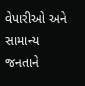વેપારીઓ અને સામાન્ય જનતાને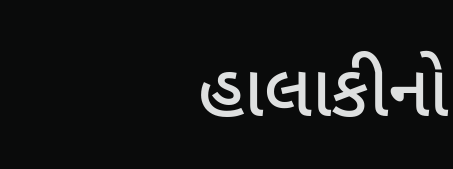હાલાકીનો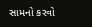સામનો કરવો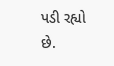પડી રહ્યો છે.